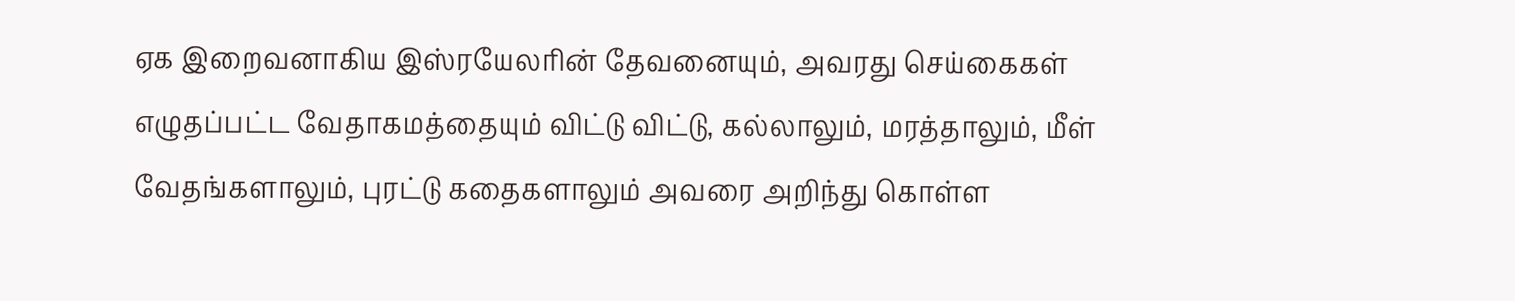ஏக இறைவனாகிய இஸ்ரயேலரின் தேவனையும், அவரது செய்கைகள் எழுதப்பட்ட வேதாகமத்தையும் விட்டு விட்டு, கல்லாலும், மரத்தாலும், மீள் வேதங்களாலும், புரட்டு கதைகளாலும் அவரை அறிந்து கொள்ள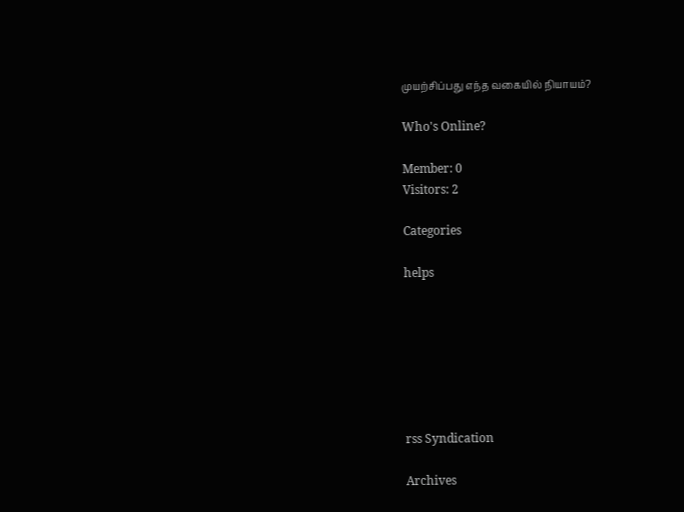முயற்சிப்பது எந்த வகையில் நியாயம்?

Who's Online?

Member: 0
Visitors: 2

Categories

helps







rss Syndication

Archives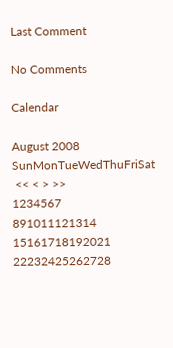Last Comment

No Comments

Calendar

August 2008
SunMonTueWedThuFriSat
 << < > >>
1234567
891011121314
15161718192021
22232425262728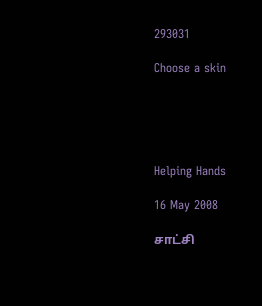293031

Choose a skin





Helping Hands

16 May 2008

சாட்சி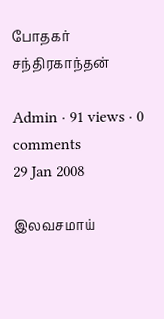போதகர் சந்திரகாந்தன்

Admin · 91 views · 0 comments
29 Jan 2008

இலவசமாய்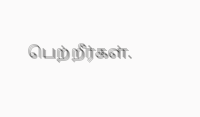பெற்றீர்கள்.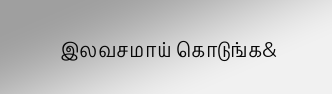இலவசமாய் கொடுங்க&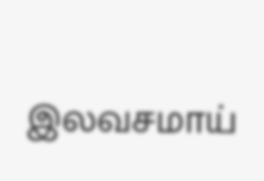இலவசமாய்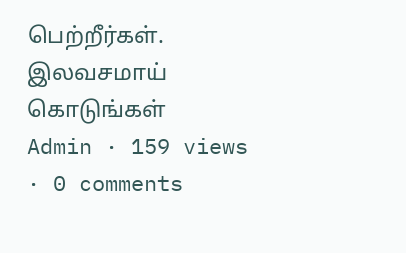பெற்றீர்கள். இலவசமாய் கொடுங்கள்
Admin · 159 views · 0 comments